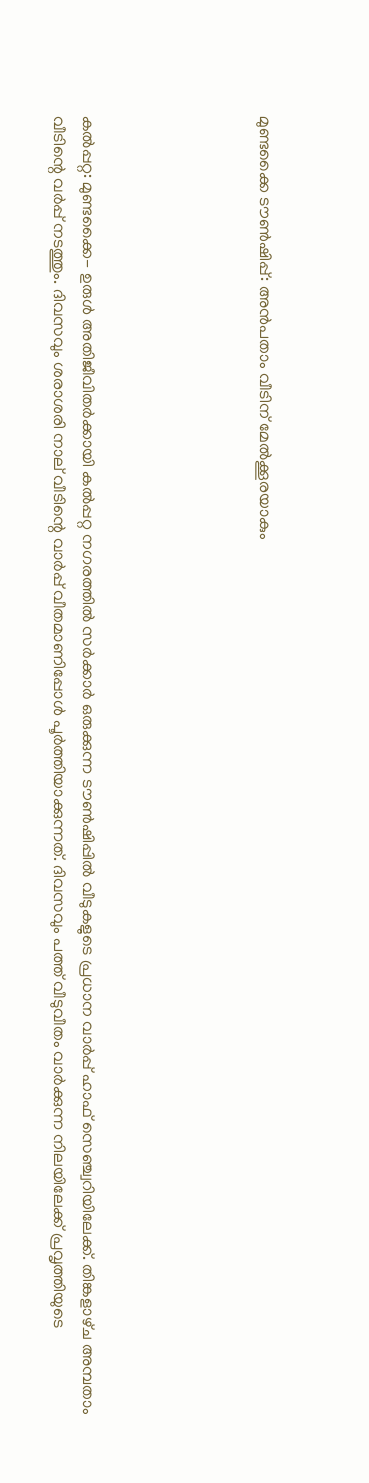മുണ്ടക്കൈ ട‍ൗൺഷിപ്പ്‌: അൻപതാം വീടിന്‌ മേൽക്കൂരയാകും





കൽപ്പറ്റ: മുണ്ടക്കൈ- ഉരുൾ അതിജീവിതർക്കായി കൽപ്പറ്റ നഗരത്തിൽ സർക്കാർ ഒരുക്കുന്ന ട‍ൗൺഷിപ്പിൽ വീടുകളുടെ പ്രധാന വാർപ്പ്‌ ഹാഫ്‌ സെഞ്ച്വറിയിലേക്ക്‌. തിങ്കളാഴ്‌ച അമ്പതാം വീടിന്റെ വർപ്പ്‌ നടത്തും. ദിവസവും ശരാശരി നാല്‌ വീടിന്റെ വാർപ്പ്‌ വീതമാണിപ്പോൾ പൂർത്തിയാക്കുന്നത്‌. ദിവസവും പത്ത്‌ വീടുവീതം വാർക്കുന്ന നിലയിലേക്ക്‌ പ്രവൃത്തിയുടെ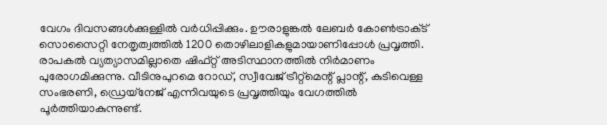വേഗം ദിവസങ്ങൾക്കുള്ളിൽ വർധിപ്പിക്കും. ഉ‍ൗരാളുങ്കൽ ലേബർ കോൺട്രാക്‌ട്‌ സൊസൈറ്റി നേതൃത്വത്തിൽ 1200 തൊഴിലാളികളുമായാണിപ്പോൾ പ്രവൃത്തി. രാപകൽ വ്യത്യാസമില്ലാതെ ഷിഫ്‌റ്റ്‌ അടിസ്ഥാനത്തിൽ നിർമാണം പുരോഗമിക്കുന്നു. വീടിനുപുറമെ റോഡ്‌, സ്വീവേജ് ട്രീറ്റ്‌മെന്റ്‌ പ്ലാന്റ്‌, കുടിവെള്ള സംഭരണി, ഡ്രെയ്‌നേജ്‌ എന്നിവയുടെ പ്രവൃത്തിയും വേഗത്തിൽ പൂർത്തിയാകുന്നുണ്ട്‌.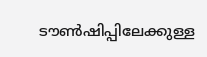ട‍ൗൺഷിപ്പിലേക്കുള്ള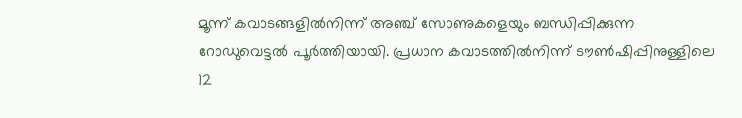മൂന്ന്‌ കവാടങ്ങളിൽനിന്ന്‌ അഞ്ച്‌ സോണുകളെയും ബന്ധിപ്പിക്കുന്ന റോഡുവെട്ടൽ പൂർത്തിയായി. പ്രധാന കവാടത്തിൽനിന്ന്‌ ട‍ൗൺഷിപ്പിനുള്ളിലെ 12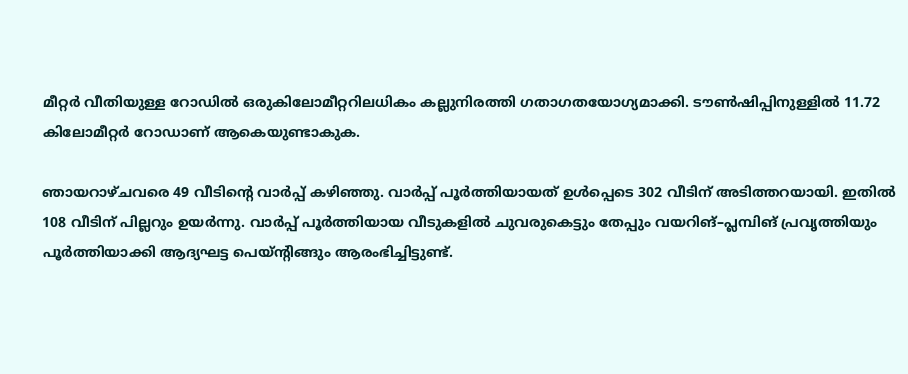മീറ്റർ വീതിയുള്ള റോഡിൽ ഒരുകിലോമീറ്ററിലധികം കല്ലുനിരത്തി ഗതാഗതയോഗ്യമാക്കി. ട‍ൗൺഷിപ്പിനുള്ളിൽ 11.72 കിലോമീറ്റർ റോഡാണ്‌ ആകെയുണ്ടാകുക.

ഞായറാഴ്‌ചവരെ 49 വീടിന്റെ വാർപ്പ്‌ കഴിഞ്ഞു. വാർപ്പ്‌ പൂർത്തിയായത്‌ ഉൾപ്പെടെ 302 വീടിന്‌ അടിത്തറയായി. ഇതിൽ 108 വീടിന്‌ പില്ലറും ഉയർന്നു. വാർപ്പ്‌ പൂർത്തിയായ വീടുകളിൽ ചുവരുകെട്ടും തേപ്പും വയറിങ്–പ്ലമ്പിങ് പ്രവൃത്തിയും പൂർത്തിയാക്കി ആദ്യഘട്ട പെയ്‌ന്റിങ്ങും ആരംഭിച്ചിട്ടുണ്ട്‌.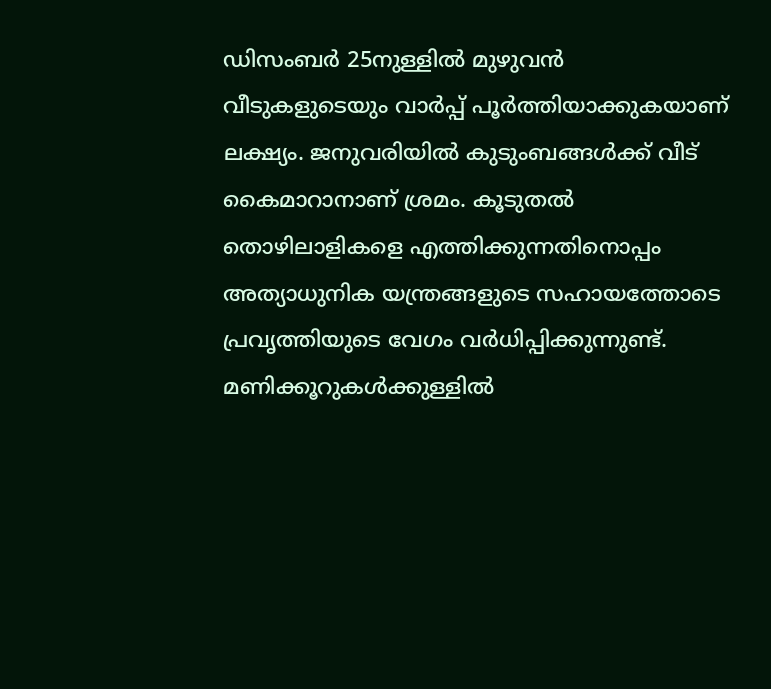ഡിസംബർ 25നുള്ളിൽ മുഴുവൻ വീടുകളുടെയും വാർപ്പ്‌ പൂർത്തിയാക്കുകയാണ്‌ ലക്ഷ്യം. ജനുവരിയിൽ കുടുംബങ്ങൾക്ക്‌ വീട്‌ കൈമാറാനാണ്‌ ശ്രമം. കൂടുതൽ തൊഴിലാളികളെ എത്തിക്കുന്നതിനൊപ്പം അത്യാധുനിക യന്ത്രങ്ങളുടെ സഹായത്തോടെ പ്രവൃത്തിയുടെ വേഗം വർധിപ്പിക്കുന്നുണ്ട്‌. മണിക്കൂറുകൾക്കുള്ളിൽ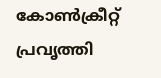കോൺക്രീറ്റ്‌ പ്രവൃത്തി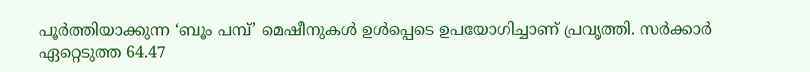പൂർത്തിയാക്കുന്ന ‘ബൂം പമ്പ്‌’ മെഷീനുകൾ ഉൾപ്പെടെ ഉപയോഗിച്ചാണ്‌ പ്രവൃത്തി. സർക്കാർ ഏറ്റെടുത്ത 64.47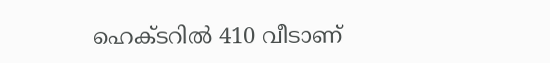ഹെക്‌ടറിൽ 410 വീടാണ്‌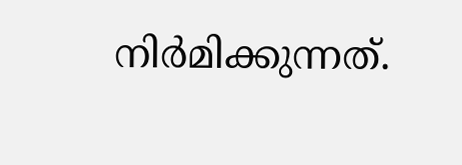നിർമിക്കുന്നത്‌.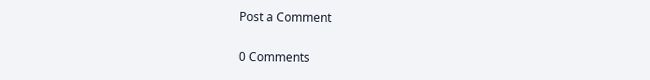Post a Comment

0 Comments